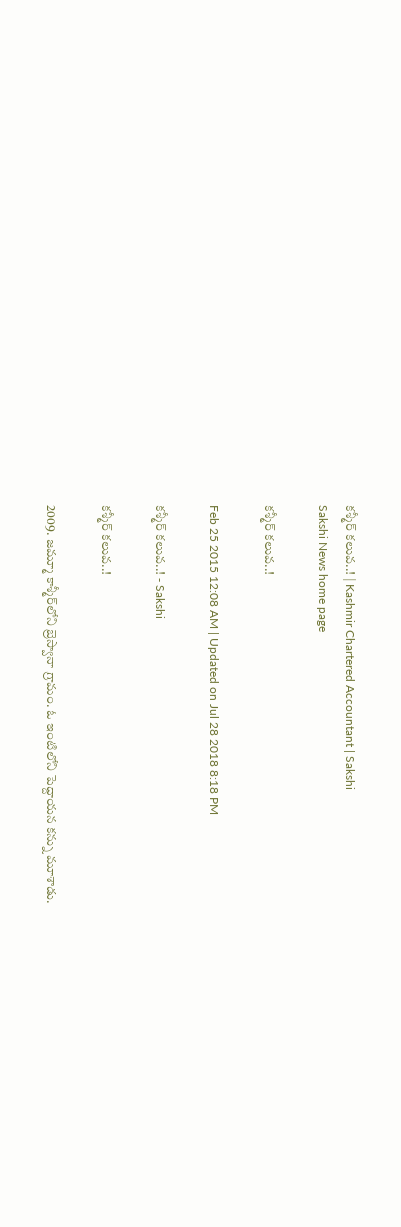కశ్మీర్ కలువ..! | Kashmir Chartered Accountant | Sakshi
Sakshi News home page

కశ్మీర్ కలువ..!

Feb 25 2015 12:08 AM | Updated on Jul 28 2018 8:18 PM

కశ్మీర్ కలువ..! - Sakshi

కశ్మీర్ కలువ..!

2009. జమ్మూ కాశ్మీర్‌లోని బ్రెస్వానా గ్రామం. ఓ ఇంటిలోని పెద్దాయన కన్ను మూశాడు.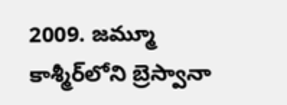2009. జమ్మూ కాశ్మీర్‌లోని బ్రెస్వానా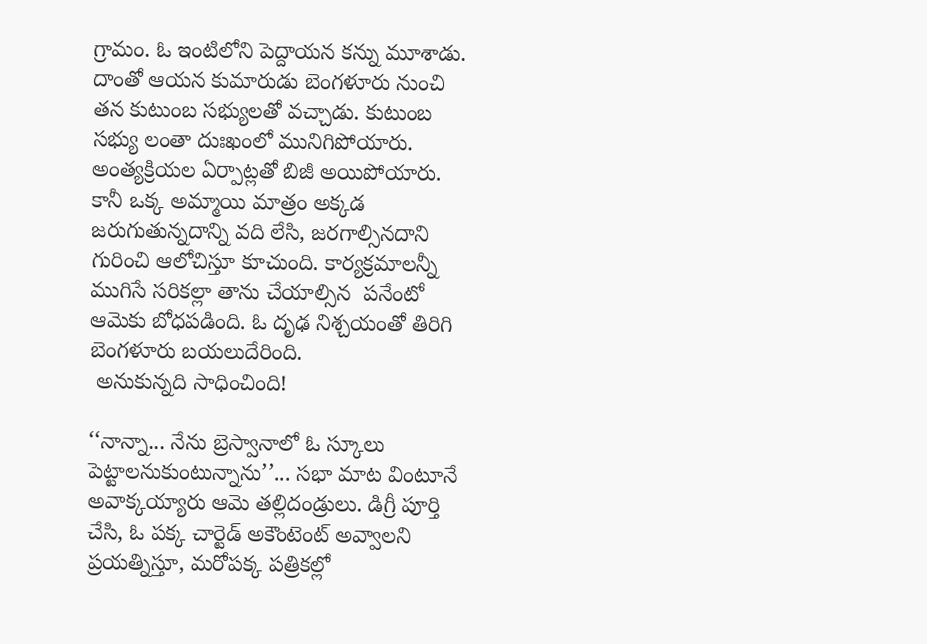గ్రామం. ఓ ఇంటిలోని పెద్దాయన కన్ను మూశాడు. దాంతో ఆయన కుమారుడు బెంగళూరు నుంచి తన కుటుంబ సభ్యులతో వచ్చాడు. కుటుంబ సభ్యు లంతా దుఃఖంలో మునిగిపోయారు. అంత్యక్రియల ఏర్పాట్లతో బిజీ అయిపోయారు. కానీ ఒక్క అమ్మాయి మాత్రం అక్కడ జరుగుతున్నదాన్ని వది లేసి, జరగాల్సినదాని గురించి ఆలోచిస్తూ కూచుంది. కార్యక్రమాలన్నీ ముగిసే సరికల్లా తాను చేయాల్సిన  పనేంటో ఆమెకు బోధపడింది. ఓ దృఢ నిశ్చయంతో తిరిగి బెంగళూరు బయలుదేరింది.
 అనుకున్నది సాధించింది!

‘‘నాన్నా... నేను బ్రెస్వానాలో ఓ స్కూలు పెట్టాలనుకుంటున్నాను’’... సభా మాట వింటూనే అవాక్కయ్యారు ఆమె తల్లిదండ్రులు. డిగ్రీ పూర్తి చేసి, ఓ పక్క చార్టెడ్ అకౌంటెంట్ అవ్వాలని ప్రయత్నిస్తూ, మరోపక్క పత్రికల్లో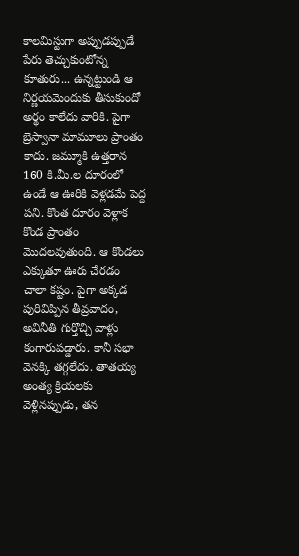కాలమిస్టుగా అప్పుడప్పుడే పేరు తెచ్చుకుంటోన్న కూతురు... ఉన్నట్టుండి ఆ నిర్ణయమెందుకు తీసుకుందో అర్థం కాలేదు వారికి. పైగా బ్రెస్వానా మామూలు ప్రాంతం కాదు. జమ్మూకి ఉత్తరాన 160 కి.మీ.ల దూరంలో ఉండే ఆ ఊరికి వెళ్లడమే పెద్ద పని. కొంత దూరం వెళ్లాక కొండ ప్రాంతం మొదలవుతుంది. ఆ కొండలు ఎక్కుతూ ఊరు చేరడం చాలా కష్టం. పైగా అక్కడ పురివిప్పిన తీవ్రవాదం, అవినీతి గుర్తొచ్చి వాళ్లు కంగారుపడ్డారు. కానీ సభా వెనక్కి తగ్గలేదు. తాతయ్య అంత్య క్రియలకు వెళ్లినప్పుడు, తన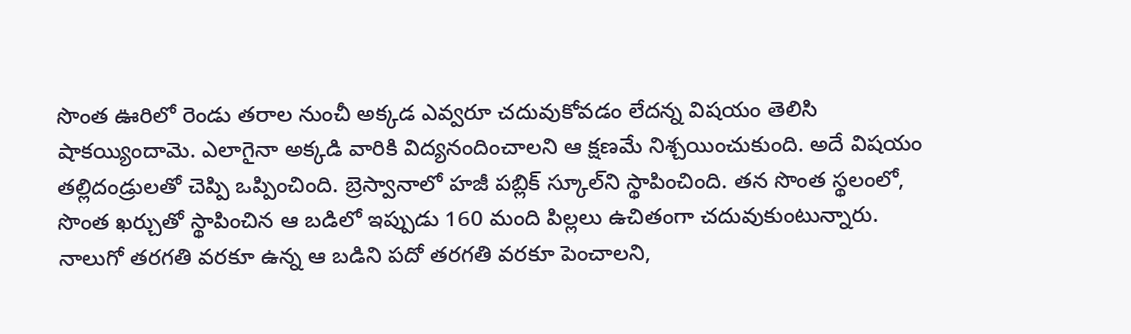సొంత ఊరిలో రెండు తరాల నుంచీ అక్కడ ఎవ్వరూ చదువుకోవడం లేదన్న విషయం తెలిసి షాకయ్యిందామె. ఎలాగైనా అక్కడి వారికి విద్యనందించాలని ఆ క్షణమే నిశ్చయించుకుంది. అదే విషయం తల్లిదండ్రులతో చెప్పి ఒప్పించింది. బ్రెస్వానాలో హజీ పబ్లిక్ స్కూల్‌ని స్థాపించింది. తన సొంత స్థలంలో, సొంత ఖర్చుతో స్థాపించిన ఆ బడిలో ఇప్పుడు 160 మంది పిల్లలు ఉచితంగా చదువుకుంటున్నారు. నాలుగో తరగతి వరకూ ఉన్న ఆ బడిని పదో తరగతి వరకూ పెంచాలని,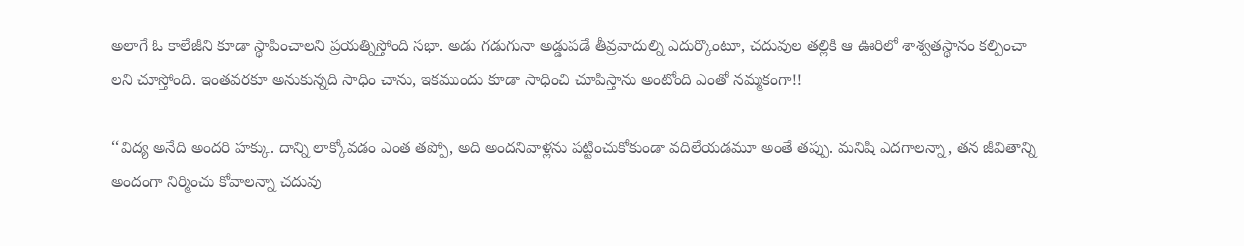అలాగే ఓ కాలేజీని కూడా స్థాపించాలని ప్రయత్నిస్తోంది సభా. అడు గడుగునా అడ్డుపడే తీవ్రవాదుల్ని ఎదుర్కొంటూ, చదువుల తల్లికి ఆ ఊరిలో శాశ్వతస్థానం కల్పించా లని చూస్తోంది. ఇంతవరకూ అనుకున్నది సాధిం చాను, ఇకముందు కూడా సాధించి చూపిస్తాను అంటోంది ఎంతో నమ్మకంగా!!

‘‘విద్య అనేది అందరి హక్కు. దాన్ని లాక్కోవడం ఎంత తప్పో, అది అందనివాళ్లను పట్టించుకోకుండా వదిలేయడమూ అంతే తప్పు. మనిషి ఎదగాలన్నా, తన జీవితాన్ని అందంగా నిర్మించు కోవాలన్నా చదువు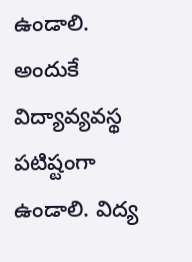ఉండాలి.  అందుకే విద్యావ్యవస్థ  పటిష్టంగా ఉండాలి. విద్య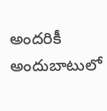అందరికీ అందుబాటులో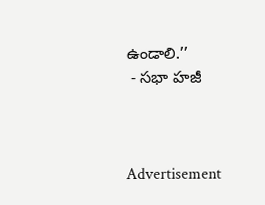ఉండాలి.’’
 - సభా హజీ



Advertisement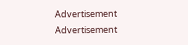Advertisement
Advertisement